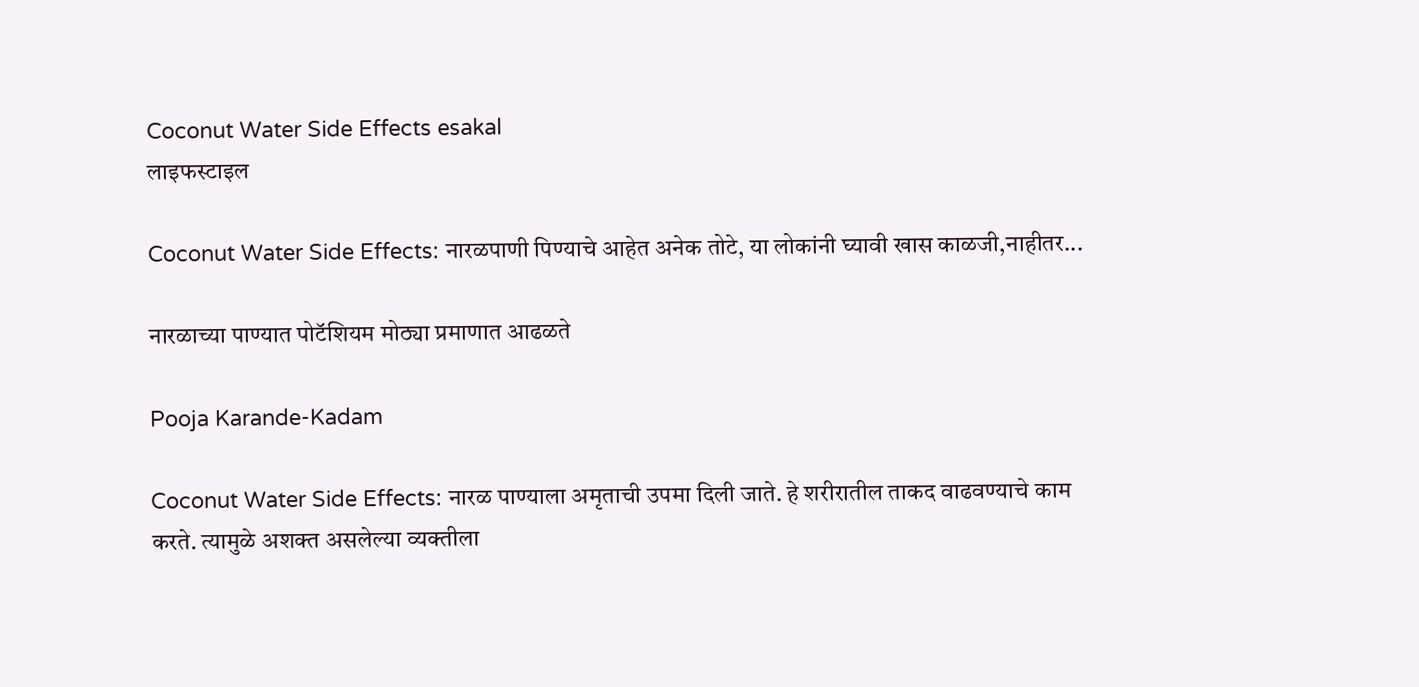Coconut Water Side Effects esakal
लाइफस्टाइल

Coconut Water Side Effects: नारळपाणी पिण्याचे आहेत अनेक तोटे, या लोकांनी घ्यावी खास काळजी,नाहीतर...

नारळाच्या पाण्यात पोटॅशियम मोठ्या प्रमाणात आढळते

Pooja Karande-Kadam

Coconut Water Side Effects: नारळ पाण्याला अमृताची उपमा दिली जाते. हे शरीरातील ताकद वाढवण्याचे काम करते. त्यामुळे अशक्त असलेल्या व्यक्तीला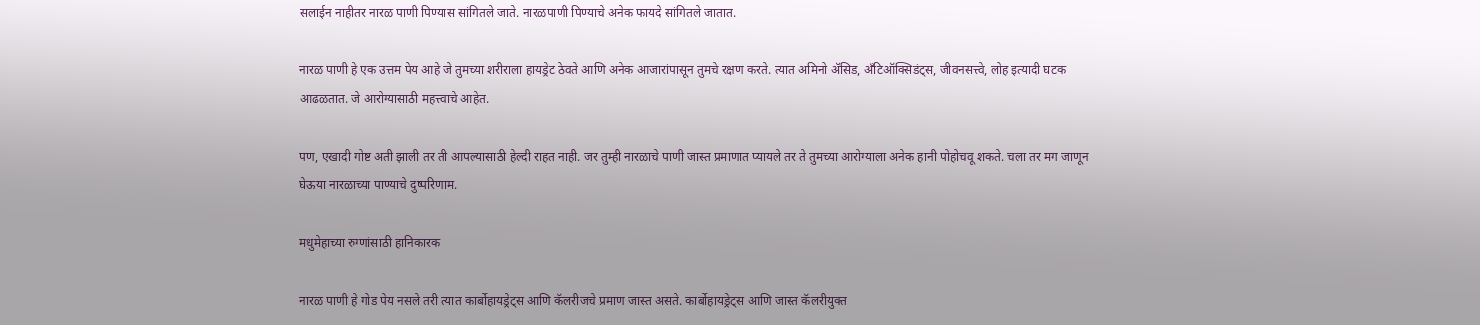सलाईन नाहीतर नारळ पाणी पिण्यास सांगितले जाते. नारळपाणी पिण्याचे अनेक फायदे सांगितले जातात.

नारळ पाणी हे एक उत्तम पेय आहे जे तुमच्या शरीराला हायड्रेट ठेवते आणि अनेक आजारांपासून तुमचे रक्षण करते. त्यात अमिनो ॲसिड, अँटिऑक्सिडंट्स, जीवनसत्त्वे, लोह इत्यादी घटक आढळतात. जे आरोग्यासाठी महत्त्वाचे आहेत.

पण, एखादी गोष्ट अती झाली तर ती आपल्यासाठी हेल्दी राहत नाही. जर तुम्ही नारळाचे पाणी जास्त प्रमाणात प्यायले तर ते तुमच्या आरोग्याला अनेक हानी पोहोचवू शकते. चला तर मग जाणून घेऊया नारळाच्या पाण्याचे दुष्परिणाम.

मधुमेहाच्या रुग्णांसाठी हानिकारक

नारळ पाणी हे गोड पेय नसले तरी त्यात कार्बोहायड्रेट्स आणि कॅलरीजचे प्रमाण जास्त असते. कार्बोहायड्रेट्स आणि जास्त कॅलरीयुक्त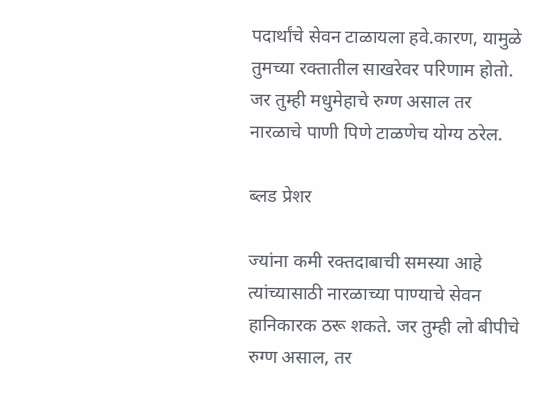पदार्थांचे सेवन टाळायला हवे.कारण, यामुळे तुमच्या रक्तातील साखरेवर परिणाम होतो. जर तुम्ही मधुमेहाचे रुग्ण असाल तर नारळाचे पाणी पिणे टाळणेच योग्य ठरेल.

ब्लड प्रेशर

ज्यांना कमी रक्तदाबाची समस्या आहे त्यांच्यासाठी नारळाच्या पाण्याचे सेवन हानिकारक ठरू शकते. जर तुम्ही लो बीपीचे रुग्ण असाल, तर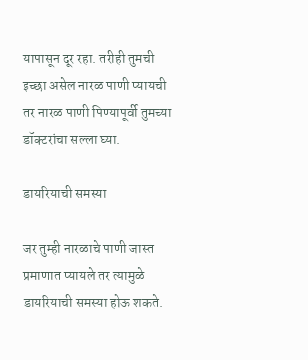यापासून दूर रहा. तरीही तुमची इच्छा असेल नारळ पाणी प्यायची तर नारळ पाणी पिण्यापूर्वी तुमच्या डॉक्टरांचा सल्ला घ्या.

डायरियाची समस्या

जर तुम्ही नारळाचे पाणी जास्त प्रमाणात प्यायले तर त्यामुळे डायरियाची समस्या होऊ शकते.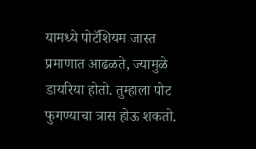यामध्ये पोटॅशियम जास्त प्रमाणात आढळते, ज्यामुळे डायरिया होतो. तुम्हाला पोट फुगण्याचा त्रास होऊ शकतो.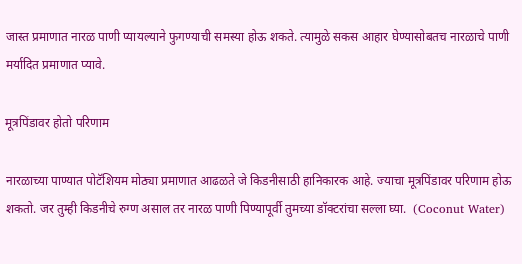जास्त प्रमाणात नारळ पाणी प्यायल्याने फुगण्याची समस्या होऊ शकते. त्यामुळे सकस आहार घेण्यासोबतच नारळाचे पाणी मर्यादित प्रमाणात प्यावे.

मूत्रपिंडावर होतो परिणाम

नारळाच्या पाण्यात पोटॅशियम मोठ्या प्रमाणात आढळते जे किडनीसाठी हानिकारक आहे. ज्याचा मूत्रपिंडावर परिणाम होऊ शकतो. जर तुम्ही किडनीचे रुग्ण असाल तर नारळ पाणी पिण्यापूर्वी तुमच्या डॉक्टरांचा सल्ला घ्या.  (Coconut Water)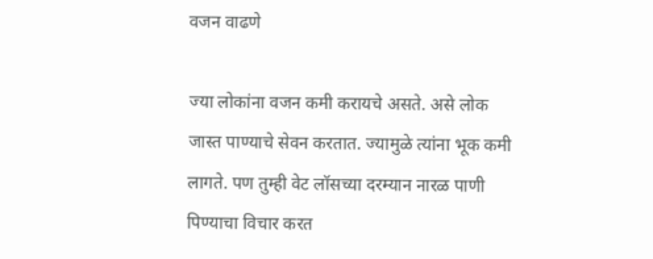वजन वाढणे

ज्या लोकांना वजन कमी करायचे असते. असे लोक जास्त पाण्याचे सेवन करतात. ज्यामुळे त्यांना भूक कमी लागते. पण तुम्ही वेट लॉसच्या दरम्यान नारळ पाणी पिण्याचा विचार करत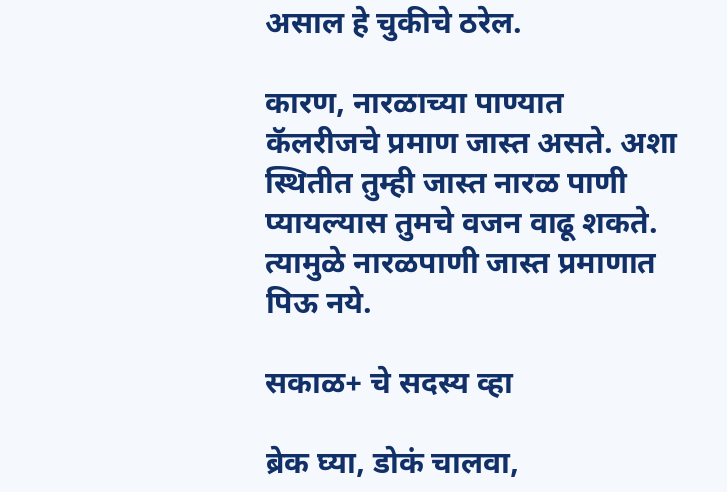असाल हे चुकीचे ठरेल.

कारण, नारळाच्या पाण्यात कॅलरीजचे प्रमाण जास्त असते. अशा स्थितीत तुम्ही जास्त नारळ पाणी प्यायल्यास तुमचे वजन वाढू शकते. त्यामुळे नारळपाणी जास्त प्रमाणात पिऊ नये.

सकाळ+ चे सदस्य व्हा

ब्रेक घ्या, डोकं चालवा,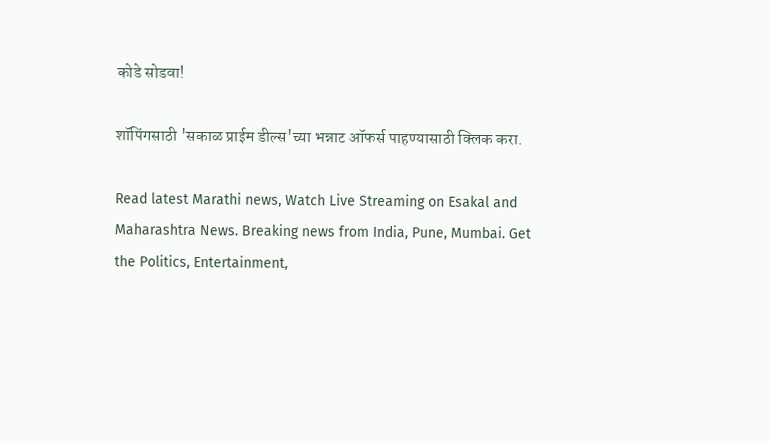कोडे सोडवा!

शॉपिंगसाठी 'सकाळ प्राईम डील्स'च्या भन्नाट ऑफर्स पाहण्यासाठी क्लिक करा.

Read latest Marathi news, Watch Live Streaming on Esakal and Maharashtra News. Breaking news from India, Pune, Mumbai. Get the Politics, Entertainment,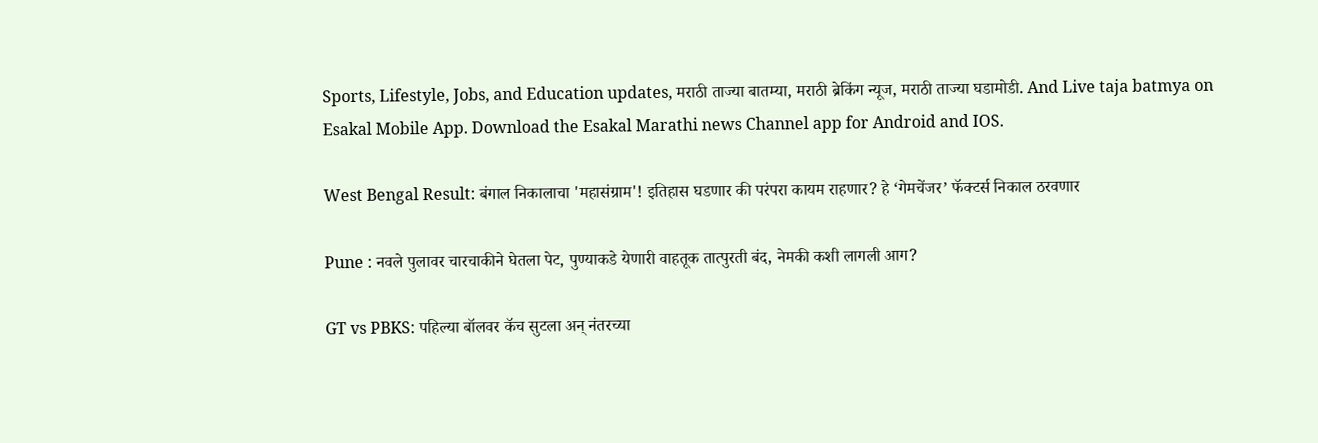Sports, Lifestyle, Jobs, and Education updates, मराठी ताज्या बातम्या, मराठी ब्रेकिंग न्यूज, मराठी ताज्या घडामोडी. And Live taja batmya on Esakal Mobile App. Download the Esakal Marathi news Channel app for Android and IOS.

West Bengal Result: बंगाल निकालाचा 'महासंग्राम'! इतिहास घडणार की परंपरा कायम राहणार? हे ‘गेमचेंजर’ फॅक्टर्स निकाल ठरवणार

Pune : नवले पुलावर चारचाकीने घेतला पेट, पुण्याकडे येणारी वाहतूक तात्पुरती बंद, नेमकी कशी लागली आग?

GT vs PBKS: पहिल्या बॉलवर कॅच सुटला अन् नंतरच्या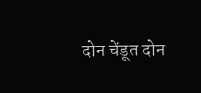दोन चेंडूत दोन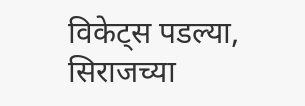विकेट्स पडल्या, सिराजच्या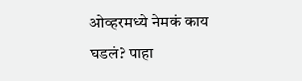ओव्हरमध्ये नेमकं काय घडलं? पाहा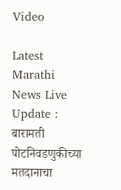Video

Latest Marathi News Live Update : बारामती पोटनिवडणुकीच्या मतदानाचा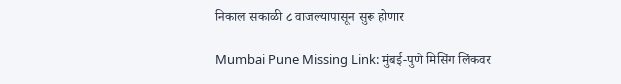निकाल सकाळी ८ वाजल्यापासून सुरू होणार

Mumbai Pune Missing Link: मुंबई-पुणे मिसिंग लिंकवर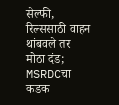सेल्फी, रिल्ससाठी वाहन थांबवले तर मोठा दंड; MSRDCचा कडक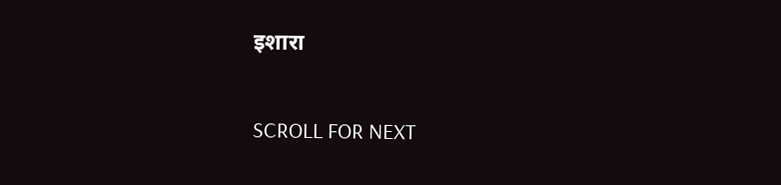इशारा

SCROLL FOR NEXT